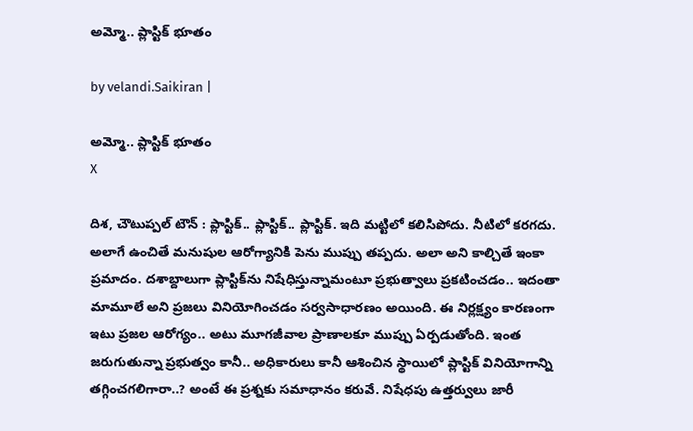అమ్మో.. ప్లాస్టిక్ భూతం

by velandi.Saikiran |

అమ్మో.. ప్లాస్టిక్ భూతం
X

దిశ, చౌటుప్పల్ టౌన్ : ప్లాస్టిక్.. ప్లాస్టిక్.. ప్లాస్టిక్. ఇది మట్టిలో కలిసిపోదు. నీటిలో కరగదు. అలాగే ఉంచితే మనుషుల ఆరోగ్యానికి పెను ముప్పు తప్పదు. అలా అని కాల్చితే ఇంకా ప్రమాదం. దశాబ్దాలుగా ప్లాస్టిక్‌ను నిషేధిస్తున్నామంటూ ప్రభుత్వాలు ప్రకటించడం.. ఇదంతా మామూలే అని ప్రజలు వినియోగించడం సర్వసాధారణం అయింది. ఈ నిర్లక్ష్యం కారణంగా ఇటు ప్రజల ఆరోగ్యం.. అటు మూగజీవాల ప్రాణాలకూ ముప్పు ఏర్పడుతోంది. ఇంత జరుగుతున్నా ప్రభుత్వం కానీ.. అధికారులు కానీ ఆశించిన స్థాయిలో ప్లాస్టిక్ వినియోగాన్ని తగ్గించగలిగారా..? అంటే ఈ ప్రశ్నకు సమాధానం కరువే. నిషేధపు ఉత్తర్వులు జారీ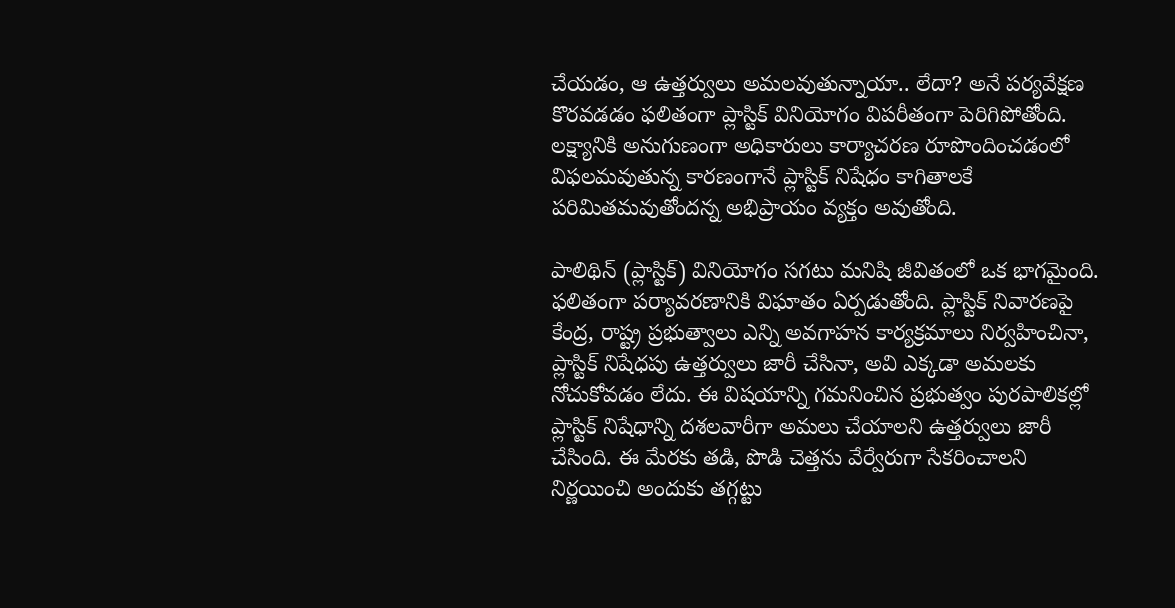చేయడం, ఆ ఉత్తర్వులు అమలవుతున్నాయా.. లేదా? అనే పర్యవేక్షణ కొరవడడం ఫలితంగా ప్లాస్టిక్ వినియోగం విపరీతంగా పెరిగిపోతోంది. లక్ష్యానికి అనుగుణంగా అధికారులు కార్యాచరణ రూపొందించడంలో విఫలమవుతున్న కారణంగానే ప్లాస్టిక్ నిషేధం కాగితాలకే పరిమితమవుతోందన్న అభిప్రాయం వ్యక్తం అవుతోంది.

పాలిథిన్ (ప్లాస్టిక్) వినియోగం సగటు మనిషి జీవితంలో ఒక భాగమైంది. ఫలితంగా పర్యావరణానికి విఘాతం ఏర్పడుతోంది. ప్లాస్టిక్ నివారణపై కేంద్ర, రాష్ట్ర ప్రభుత్వాలు ఎన్ని అవగాహన కార్యక్రమాలు నిర్వహించినా, ప్లాస్టిక్ నిషేధపు ఉత్తర్వులు జారీ చేసినా, అవి ఎక్కడా అమలకు నోచుకోవడం లేదు. ఈ విషయాన్ని గమనించిన ప్రభుత్వం పురపాలికల్లో ప్లాస్టిక్ నిషేధాన్ని దశలవారీగా అమలు చేయాలని ఉత్తర్వులు జారీ చేసింది. ఈ మేరకు తడి, పొడి చెత్తను వేర్వేరుగా సేకరించాలని నిర్ణయించి అందుకు తగ్గట్టు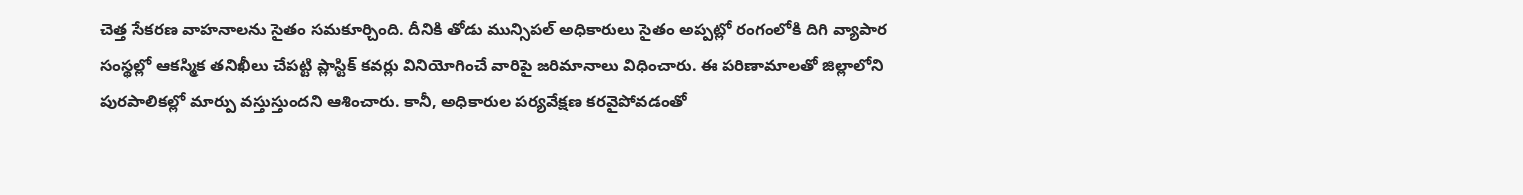చెత్త సేకరణ వాహనాలను సైతం సమకూర్చింది. దీనికి తోడు మున్సిపల్ అధికారులు సైతం అప్పట్లో రంగంలోకి దిగి వ్యాపార సంస్థల్లో ఆకస్మిక తనిఖీలు చేపట్టి ప్లాస్టిక్ కవర్లు వినియోగించే వారిపై జరిమానాలు విధించారు. ఈ పరిణామాలతో జిల్లాలోని పురపాలికల్లో మార్పు వస్తుస్తుందని ఆశించారు. కానీ, అధికారుల పర్యవేక్షణ కరవైపోవడంతో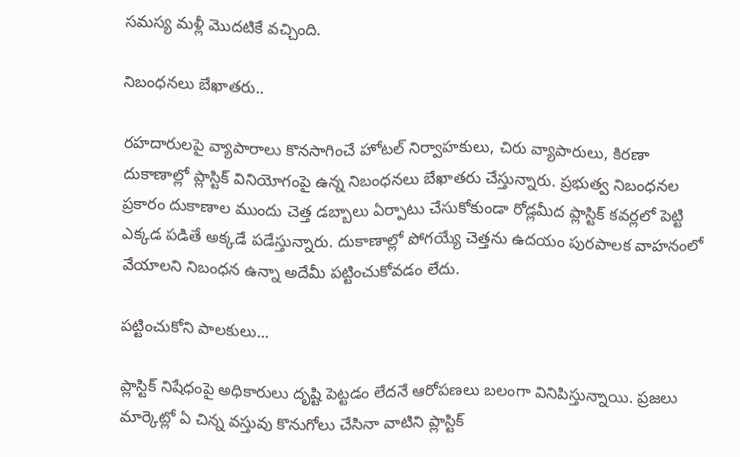సమస్య మళ్లీ మొదటికే వచ్చింది.

నిబంధనలు బేఖాతరు..

రహదారులపై వ్యాపారాలు కొనసాగించే హోటల్ నిర్వాహకులు, చిరు వ్యాపారులు, కిరణా దుకాణాల్లో ప్లాస్టిక్ వినియోగంపై ఉన్న నిబంధనలు బేఖాతరు చేస్తున్నారు. ప్రభుత్వ నిబంధనల ప్రకారం దుకాణాల ముందు చెత్త డబ్బాలు ఏర్పాటు చేసుకోకుండా రోడ్లమీద ప్లాస్టిక్ కవర్లలో పెట్టి ఎక్కడ పడితే అక్కడే పడేస్తున్నారు. దుకాణాల్లో పోగయ్యే చెత్తను ఉదయం పురపాలక వాహనంలో వేయాలని నిబంధన ఉన్నా అదేమీ పట్టించుకోవడం లేదు.

పట్టించుకోని పాలకులు...

ప్లాస్టిక్‌ నిషేధంపై అధికారులు దృష్టి పెట్టడం లేదనే ఆరోపణలు బలంగా వినిపిస్తున్నాయి. ప్రజలు మార్కెట్లో ఏ చిన్న వస్తువు కొనుగోలు చేసినా వాటిని ప్లాస్టిక్‌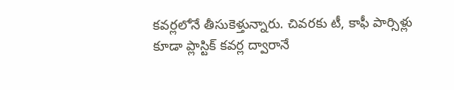కవర్లలోనే తీసుకెళ్తున్నారు. చివరకు టీ, కాఫీ పార్సిళ్లు కూడా ప్లాస్టిక్‌ కవర్ల ద్వారానే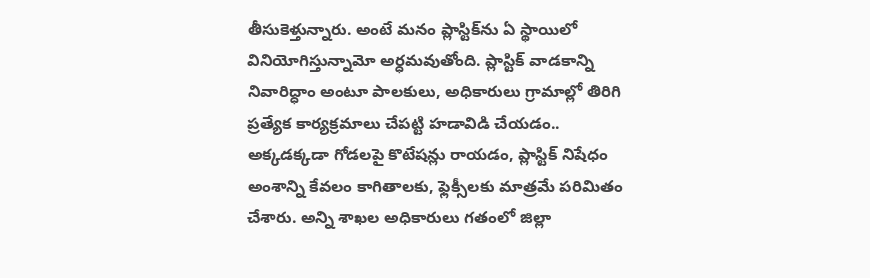తీసుకెళ్తున్నారు. అంటే మనం ప్లాస్టిక్‌ను ఏ స్థాయిలో వినియోగిస్తున్నామో అర్ధమవుతోంది. ప్లాస్టిక్‌ వాడకాన్ని నివారిద్ధాం అంటూ పాలకులు, అధికారులు గ్రామాల్లో తిరిగి ప్రత్యేక కార్యక్రమాలు చేపట్టి హడావిడి చేయడం.. అక్కడక్కడా గోడలపై కొటేషన్లు రాయడం, ప్లాస్టిక్‌ నిషేధం అంశాన్ని కేవలం కాగితాలకు, ఫ్లెక్సీలకు మాత్రమే పరిమితం చేశారు. అన్ని శాఖల అధికారులు గతంలో జిల్లా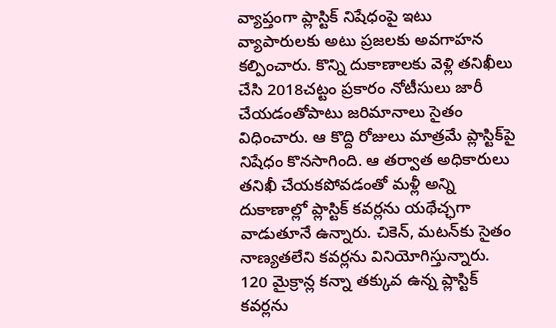వ్యాప్తంగా ప్లాస్టిక్‌ నిషేధంపై ఇటు వ్యాపారులకు అటు ప్రజలకు అవగాహన కల్పించారు. కొన్ని దుకాణాలకు వెళ్లి తనిఖీలు చేసి 2018చట్టం ప్రకారం నోటీసులు జారీ చేయడంతోపాటు జరిమానాలు సైతం విధించారు. ఆ కొద్ది రోజులు మాత్రమే ప్లాస్టిక్‌పై నిషేధం కొనసాగింది. ఆ తర్వాత అధికారులు తనిఖీ చేయకపోవడంతో మళ్లీ అన్ని దుకాణాల్లో ప్లాస్టిక్‌ కవర్లను యథేచ్ఛగా వాడుతూనే ఉన్నారు. చికెన్‌, మటన్‌కు సైతం నాణ్యతలేని కవర్లను వినియోగిస్తున్నారు. 120 మైక్రాన్ల కన్నా తక్కువ ఉన్న ప్లాస్టిక్‌ కవర్లను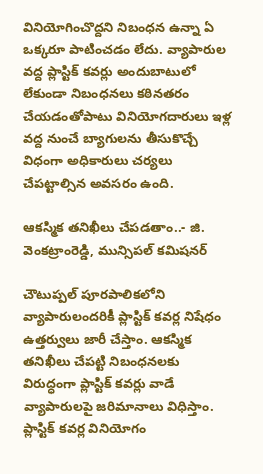వినియోగించొద్దని నిబంధన ఉన్నా ఏ ఒక్కరూ పాటించడం లేదు. వ్యాపారుల వద్ద ప్లాస్టిక్ కవర్లు అందుబాటులో లేకుండా నిబంధనలు కఠినతరం చేయడంతోపాటు వినియోగదారులు ఇళ్ల వద్ద నుంచే బ్యాగులను తీసుకొచ్చే విధంగా అధికారులు చర్యలు చేపట్టాల్సిన అవసరం ఉంది.

ఆకస్మిక తనిఖీలు చేపడతాం..- జి. వెంకట్రాంరెడ్డి, మున్సిపల్ కమిషనర్

చౌటుప్పల్ పూరపాలికలోని వ్యాపారులందరికీ ప్లాస్టిక్ కవర్ల నిషేధం ఉత్తర్వులు జారీ చేస్తాం. ఆకస్మిక తనిఖీలు చేపట్టి నిబంధనలకు విరుద్ధంగా ప్లాస్టిక్ కవర్లు వాడే వ్యాపారులపై జరిమానాలు విధిస్తాం. ప్లాస్టిక్ కవర్ల వినియోగం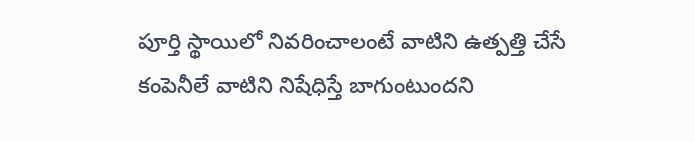పూర్తి స్థాయిలో నివరించాలంటే వాటిని ఉత్పత్తి చేసే కంపెనీలే వాటిని నిషేధిస్తే బాగుంటుందని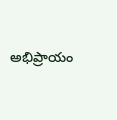అభిప్రాయం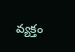వ్యక్తం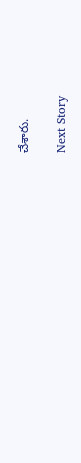చేశారు.

Next Story